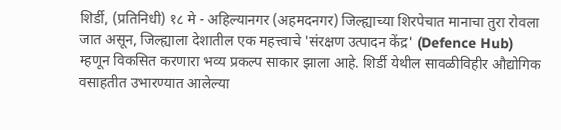शिर्डी, (प्रतिनिधी) १८ मे - अहिल्यानगर (अहमदनगर) जिल्ह्याच्या शिरपेचात मानाचा तुरा रोवला जात असून, जिल्ह्याला देशातील एक महत्त्वाचे 'संरक्षण उत्पादन केंद्र' (Defence Hub) म्हणून विकसित करणारा भव्य प्रकल्प साकार झाला आहे. शिर्डी येथील सावळीविहीर औद्योगिक वसाहतीत उभारण्यात आलेल्या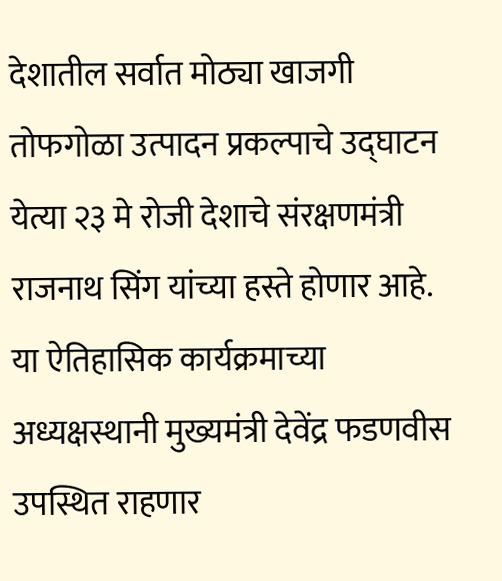देशातील सर्वात मोठ्या खाजगी तोफगोळा उत्पादन प्रकल्पाचे उद्घाटन येत्या २३ मे रोजी देशाचे संरक्षणमंत्री राजनाथ सिंग यांच्या हस्ते होणार आहे.
या ऐतिहासिक कार्यक्रमाच्या अध्यक्षस्थानी मुख्यमंत्री देवेंद्र फडणवीस उपस्थित राहणार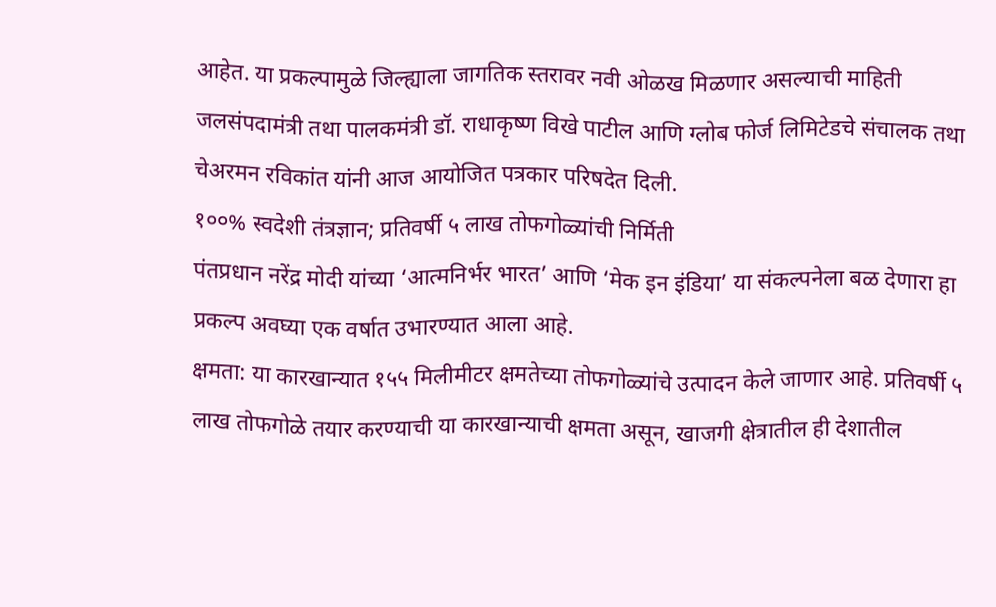आहेत. या प्रकल्पामुळे जिल्ह्याला जागतिक स्तरावर नवी ओळख मिळणार असल्याची माहिती जलसंपदामंत्री तथा पालकमंत्री डॉ. राधाकृष्ण विखे पाटील आणि ग्लोब फोर्ज लिमिटेडचे संचालक तथा चेअरमन रविकांत यांनी आज आयोजित पत्रकार परिषदेत दिली.
१००% स्वदेशी तंत्रज्ञान; प्रतिवर्षी ५ लाख तोफगोळ्यांची निर्मिती
पंतप्रधान नरेंद्र मोदी यांच्या ‘आत्मनिर्भर भारत’ आणि ‘मेक इन इंडिया’ या संकल्पनेला बळ देणारा हा प्रकल्प अवघ्या एक वर्षात उभारण्यात आला आहे.
क्षमता: या कारखान्यात १५५ मिलीमीटर क्षमतेच्या तोफगोळ्यांचे उत्पादन केले जाणार आहे. प्रतिवर्षी ५ लाख तोफगोळे तयार करण्याची या कारखान्याची क्षमता असून, खाजगी क्षेत्रातील ही देशातील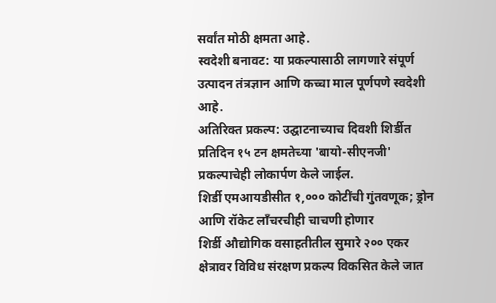सर्वांत मोठी क्षमता आहे.
स्वदेशी बनावट: या प्रकल्पासाठी लागणारे संपूर्ण उत्पादन तंत्रज्ञान आणि कच्चा माल पूर्णपणे स्वदेशी आहे.
अतिरिक्त प्रकल्प: उद्घाटनाच्याच दिवशी शिर्डीत प्रतिदिन १५ टन क्षमतेच्या 'बायो-सीएनजी' प्रकल्पाचेही लोकार्पण केले जाईल.
शिर्डी एमआयडीसीत १,००० कोटींची गुंतवणूक; ड्रोन आणि रॉकेट लाँचरचीही चाचणी होणार
शिर्डी औद्योगिक वसाहतीतील सुमारे २०० एकर क्षेत्रावर विविध संरक्षण प्रकल्प विकसित केले जात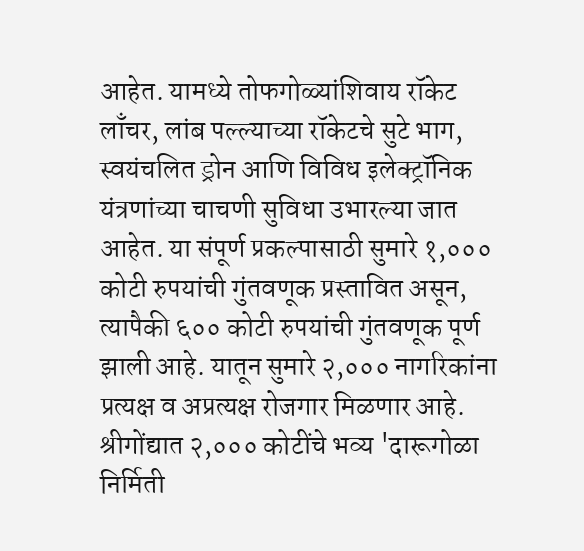आहेत. यामध्ये तोफगोळ्यांशिवाय रॉकेट लाँचर, लांब पल्ल्याच्या रॉकेटचे सुटे भाग, स्वयंचलित ड्रोन आणि विविध इलेक्ट्रॉनिक यंत्रणांच्या चाचणी सुविधा उभारल्या जात आहेत. या संपूर्ण प्रकल्पासाठी सुमारे १,००० कोटी रुपयांची गुंतवणूक प्रस्तावित असून, त्यापैकी ६०० कोटी रुपयांची गुंतवणूक पूर्ण झाली आहे. यातून सुमारे २,००० नागरिकांना प्रत्यक्ष व अप्रत्यक्ष रोजगार मिळणार आहे.
श्रीगोंद्यात २,००० कोटींचे भव्य 'दारूगोळा निर्मिती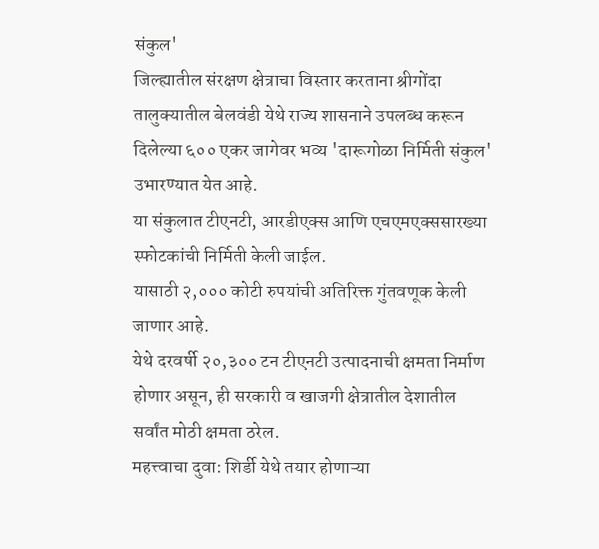संकुल'
जिल्ह्यातील संरक्षण क्षेत्राचा विस्तार करताना श्रीगोंदा तालुक्यातील बेलवंडी येथे राज्य शासनाने उपलब्ध करून दिलेल्या ६०० एकर जागेवर भव्य 'दारूगोळा निर्मिती संकुल' उभारण्यात येत आहे.
या संकुलात टीएनटी, आरडीएक्स आणि एचएमएक्ससारख्या स्फोटकांची निर्मिती केली जाईल.
यासाठी २,००० कोटी रुपयांची अतिरिक्त गुंतवणूक केली जाणार आहे.
येथे दरवर्षी २०,३०० टन टीएनटी उत्पादनाची क्षमता निर्माण होणार असून, ही सरकारी व खाजगी क्षेत्रातील देशातील सर्वांत मोठी क्षमता ठरेल.
महत्त्वाचा दुवा: शिर्डी येथे तयार होणाऱ्या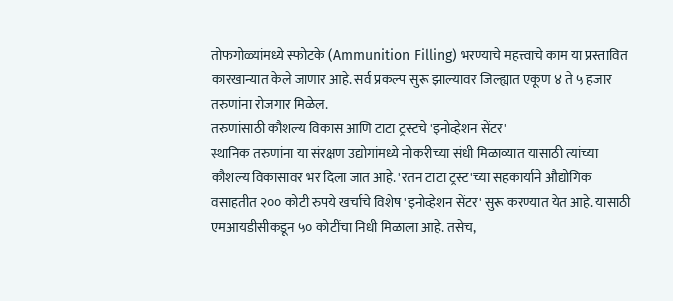तोफगोळ्यांमध्ये स्फोटके (Ammunition Filling) भरण्याचे महत्त्वाचे काम या प्रस्तावित कारखान्यात केले जाणार आहे. सर्व प्रकल्प सुरू झाल्यावर जिल्ह्यात एकूण ४ ते ५ हजार तरुणांना रोजगार मिळेल.
तरुणांसाठी कौशल्य विकास आणि टाटा ट्रस्टचे 'इनोव्हेशन सेंटर'
स्थानिक तरुणांना या संरक्षण उद्योगांमध्ये नोकरीच्या संधी मिळाव्यात यासाठी त्यांच्या कौशल्य विकासावर भर दिला जात आहे. 'रतन टाटा ट्रस्ट'च्या सहकार्याने औद्योगिक वसाहतीत २०० कोटी रुपये खर्चाचे विशेष 'इनोव्हेशन सेंटर' सुरू करण्यात येत आहे. यासाठी एमआयडीसीकडून ५० कोटींचा निधी मिळाला आहे. तसेच,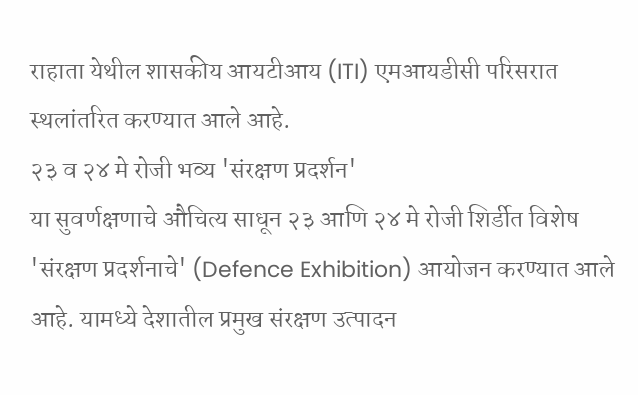राहाता येथील शासकीय आयटीआय (ITI) एमआयडीसी परिसरात स्थलांतरित करण्यात आले आहे.
२३ व २४ मे रोजी भव्य 'संरक्षण प्रदर्शन'
या सुवर्णक्षणाचे औचित्य साधून २३ आणि २४ मे रोजी शिर्डीत विशेष 'संरक्षण प्रदर्शनाचे' (Defence Exhibition) आयोजन करण्यात आले आहे. यामध्ये देशातील प्रमुख संरक्षण उत्पादन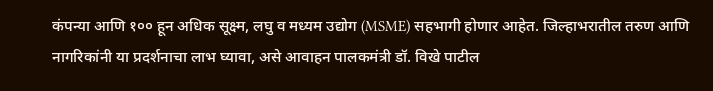कंपन्या आणि १०० हून अधिक सूक्ष्म, लघु व मध्यम उद्योग (MSME) सहभागी होणार आहेत. जिल्हाभरातील तरुण आणि नागरिकांनी या प्रदर्शनाचा लाभ घ्यावा, असे आवाहन पालकमंत्री डॉ. विखे पाटील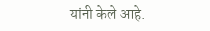यांनी केले आहे.